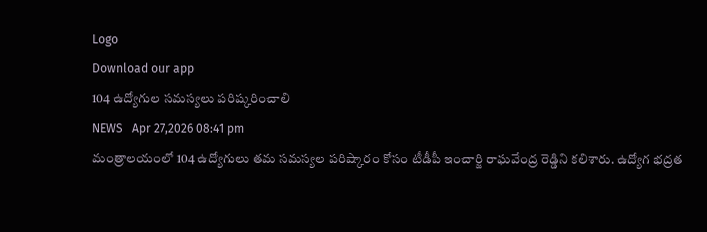Logo
Download our app
104 ఉద్యోగుల సమస్యలు పరిష్కరించాలి
NEWS   Apr 27,2026 08:41 pm
మంత్రాలయంలో 104 ఉద్యోగులు తమ సమస్యల పరిష్కారం కోసం టీడీపీ ఇంచార్జి రాఘవేంద్ర రెడ్డిని కలిశారు. ఉద్యోగ భద్రత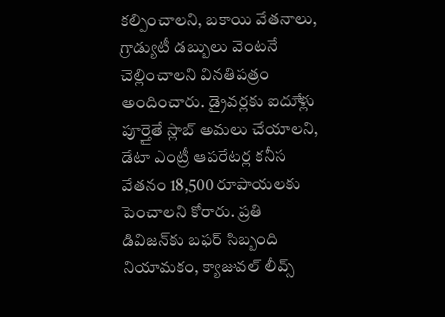కల్పించాలని, బకాయి వేతనాలు, గ్రాడ్యుటీ డబ్బులు వెంటనే చెల్లించాలని వినతిపత్రం అందించారు. డ్రైవర్లకు ఐదుేళ్లు పూర్తైతే స్లాబ్ అమలు చేయాలని, డేటా ఎంట్రీ ఆపరేటర్ల కనీస వేతనం 18,500 రూపాయలకు పెంచాలని కోరారు. ప్రతి డివిజన్‌కు బఫర్ సిబ్బంది నియామకం, క్యాజువల్ లీవ్స్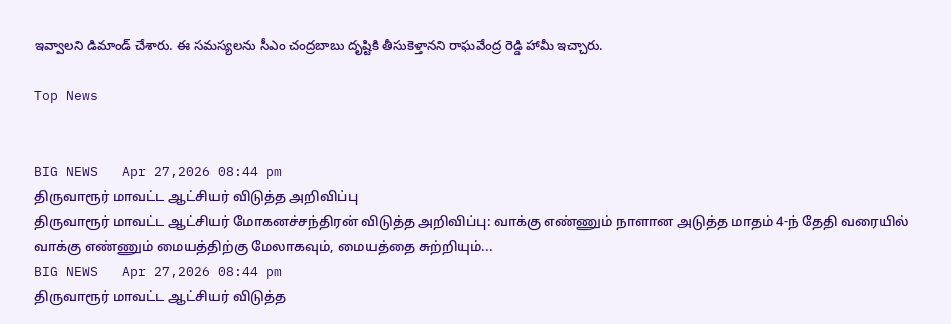ఇవ్వాలని డిమాండ్ చేశారు. ఈ సమస్యలను సీఎం చంద్రబాబు దృష్టికి తీసుకెళ్తానని రాఘవేంద్ర రెడ్డి హామీ ఇచ్చారు.

Top News


BIG NEWS   Apr 27,2026 08:44 pm
திருவாரூர் மாவட்ட ஆட்சியர் விடுத்த அறிவிப்பு
திருவாரூர் மாவட்ட ஆட்சியர் மோகனச்சந்திரன் விடுத்த அறிவிப்பு: வாக்கு எண்ணும் நாளான அடுத்த மாதம் 4-ந் தேதி வரையில் வாக்கு எண்ணும் மையத்திற்கு மேலாகவும், மையத்தை சுற்றியும்...
BIG NEWS   Apr 27,2026 08:44 pm
திருவாரூர் மாவட்ட ஆட்சியர் விடுத்த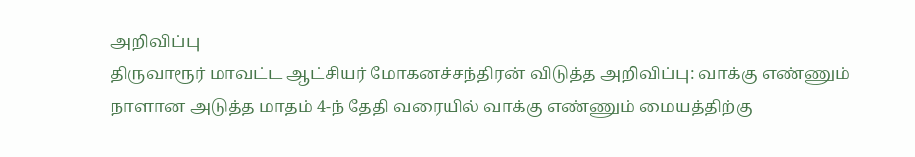அறிவிப்பு
திருவாரூர் மாவட்ட ஆட்சியர் மோகனச்சந்திரன் விடுத்த அறிவிப்பு: வாக்கு எண்ணும் நாளான அடுத்த மாதம் 4-ந் தேதி வரையில் வாக்கு எண்ணும் மையத்திற்கு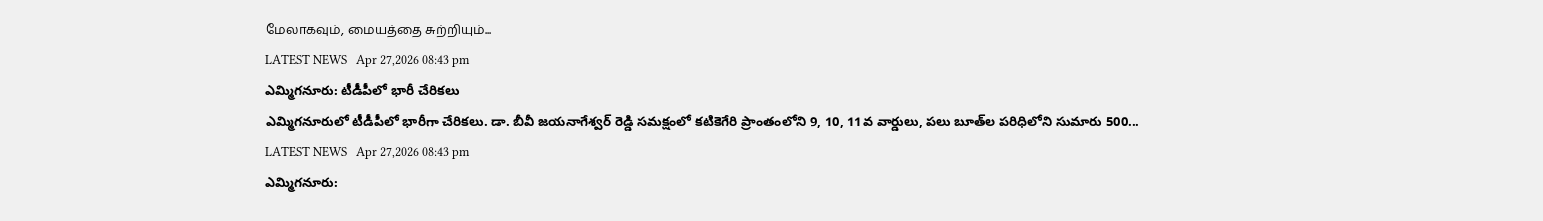மேலாகவும், மையத்தை சுற்றியும்...
LATEST NEWS   Apr 27,2026 08:43 pm
ఎమ్మిగనూరు: టీడీపీలో భారీ చేరికలు
ఎమ్మిగనూరులో టీడీపీలో భారీగా చేరికలు. డా. బీవీ జయనాగేశ్వర్ రెడ్డి సమక్షంలో కటికెగేరి ప్రాంతంలోని 9, 10, 11వ వార్డులు, పలు బూత్‌ల పరిధిలోని సుమారు 500...
LATEST NEWS   Apr 27,2026 08:43 pm
ఎమ్మిగనూరు: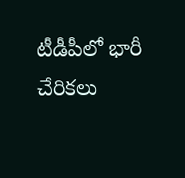టీడీపీలో భారీ చేరికలు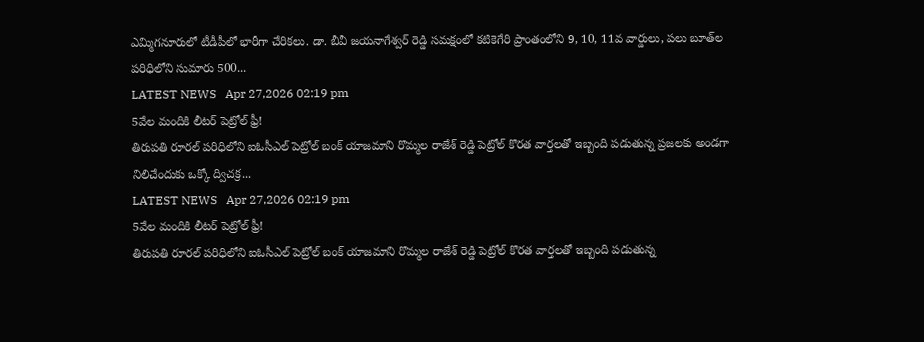ఎమ్మిగనూరులో టీడీపీలో భారీగా చేరికలు. డా. బీవీ జయనాగేశ్వర్ రెడ్డి సమక్షంలో కటికెగేరి ప్రాంతంలోని 9, 10, 11వ వార్డులు, పలు బూత్‌ల పరిధిలోని సుమారు 500...
LATEST NEWS   Apr 27,2026 02:19 pm
5వేల మందికి లీటర్ పెట్రోల్ ఫ్రీ!
తిరుపతి రూరల్ ప‌రిధిలోని ఐఓసీఎల్ పెట్రోల్ బంక్ యాజమాని రొమ్మల రాజేశ్ రెడ్డి పెట్రోల్ కొరత వార్తలతో ఇబ్బంది పడుతున్న ప్ర‌జ‌ల‌కు అండగా నిలిచేందుకు ఒక్కో ద్విచ‌క్ర‌...
LATEST NEWS   Apr 27,2026 02:19 pm
5వేల మందికి లీటర్ పెట్రోల్ ఫ్రీ!
తిరుపతి రూరల్ ప‌రిధిలోని ఐఓసీఎల్ పెట్రోల్ బంక్ యాజమాని రొమ్మల రాజేశ్ రెడ్డి పెట్రోల్ కొరత వార్తలతో ఇబ్బంది పడుతున్న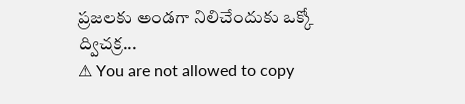ప్ర‌జ‌ల‌కు అండగా నిలిచేందుకు ఒక్కో ద్విచ‌క్ర‌...
⚠ You are not allowed to copy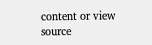content or view source